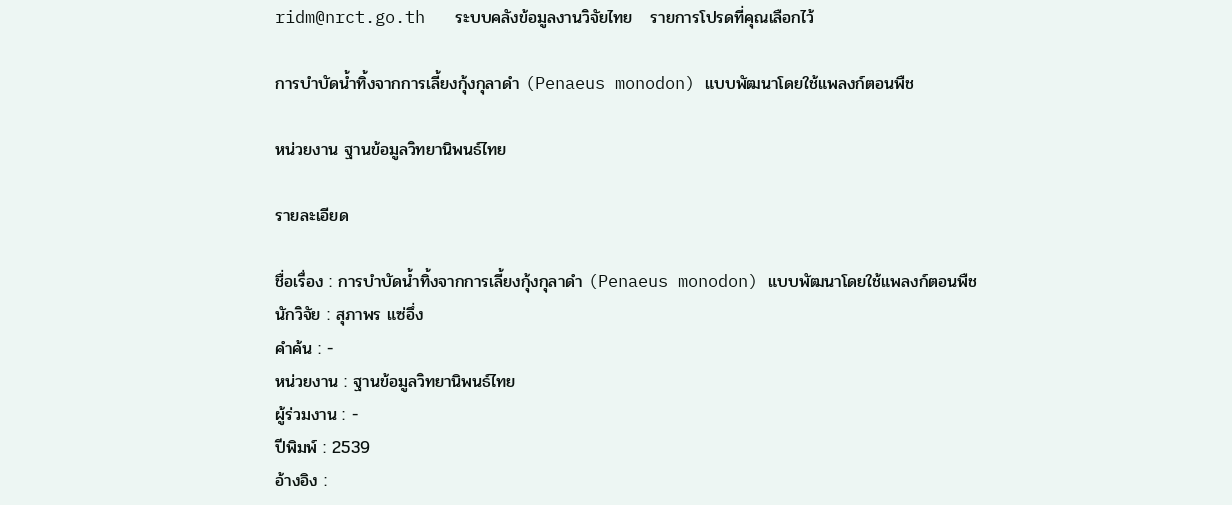ridm@nrct.go.th   ระบบคลังข้อมูลงานวิจัยไทย   รายการโปรดที่คุณเลือกไว้

การบำบัดน้ำทิ้งจากการเลี้ยงกุ้งกุลาดำ (Penaeus monodon) แบบพัฒนาโดยใช้แพลงก์ตอนพืช

หน่วยงาน ฐานข้อมูลวิทยานิพนธ์ไทย

รายละเอียด

ชื่อเรื่อง : การบำบัดน้ำทิ้งจากการเลี้ยงกุ้งกุลาดำ (Penaeus monodon) แบบพัฒนาโดยใช้แพลงก์ตอนพืช
นักวิจัย : สุภาพร แซ่อึ่ง
คำค้น : -
หน่วยงาน : ฐานข้อมูลวิทยานิพนธ์ไทย
ผู้ร่วมงาน : -
ปีพิมพ์ : 2539
อ้างอิง :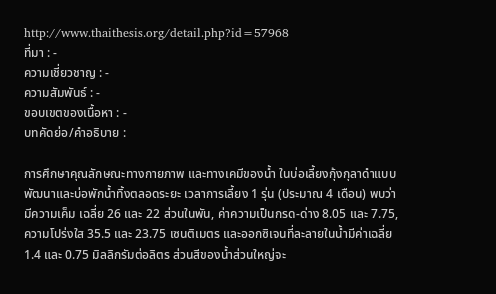http://www.thaithesis.org/detail.php?id=57968
ที่มา : -
ความเชี่ยวชาญ : -
ความสัมพันธ์ : -
ขอบเขตของเนื้อหา : -
บทคัดย่อ/คำอธิบาย :

การศึกษาคุณลักษณะทางกายภาพ และทางเคมีของน้ำ ในบ่อเลี้ยงกุ้งกุลาดำแบบพัฒนาและบ่อพักน้ำทิ้งตลอดระยะ เวลาการเลี้ยง 1 รุ่น (ประมาณ 4 เดือน) พบว่ามีความเค็ม เฉลี่ย 26 และ 22 ส่วนในพัน, ค่าความเป็นกรด-ด่าง 8.05 และ 7.75, ความโปร่งใส 35.5 และ 23.75 เซนติเมตร และออกซิเจนที่ละลายในน้ำมีค่าเฉลี่ย 1.4 และ 0.75 มิลลิกรัมต่อลิตร ส่วนสีของน้ำส่วนใหญ่จะ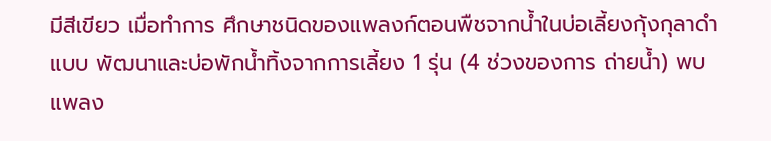มีสีเขียว เมื่อทำการ ศึกษาชนิดของแพลงก์ตอนพืชจากน้ำในบ่อเลี้ยงกุ้งกุลาดำแบบ พัฒนาและบ่อพักน้ำทิ้งจากการเลี้ยง 1 รุ่น (4 ช่วงของการ ถ่ายน้ำ) พบแพลง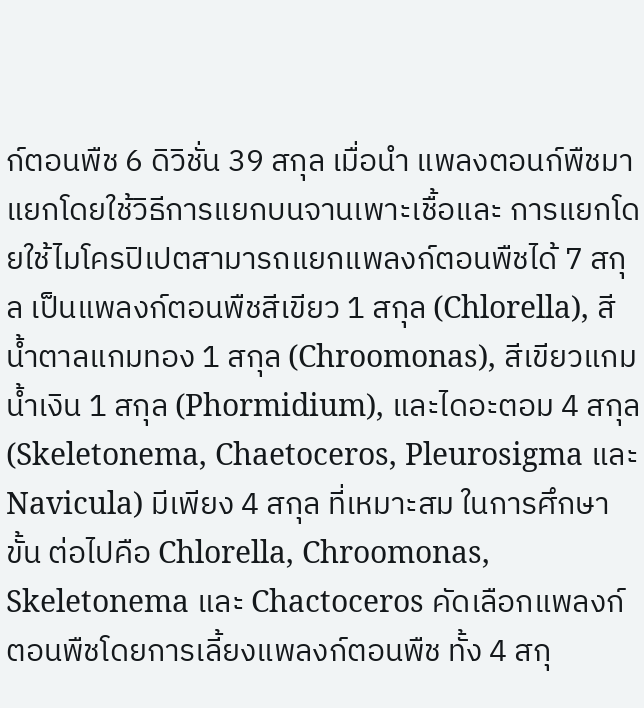ก์ตอนพืช 6 ดิวิชั่น 39 สกุล เมื่อนำ แพลงตอนก์พืชมาแยกโดยใช้วิธีการแยกบนจานเพาะเชื้อและ การแยกโดยใช้ไมโครปิเปตสามารถแยกแพลงก์ตอนพืชได้ 7 สกุล เป็นแพลงก์ตอนพืชสีเขียว 1 สกุล (Chlorella), สีน้ำตาลแกมทอง 1 สกุล (Chroomonas), สีเขียวแกม น้ำเงิน 1 สกุล (Phormidium), และไดอะตอม 4 สกุล (Skeletonema, Chaetoceros, Pleurosigma และ Navicula) มีเพียง 4 สกุล ที่เหมาะสม ในการศึกษาขั้น ต่อไปคือ Chlorella, Chroomonas, Skeletonema และ Chactoceros คัดเลือกแพลงก์ตอนพืชโดยการเลี้ยงแพลงก์ตอนพืช ทั้ง 4 สกุ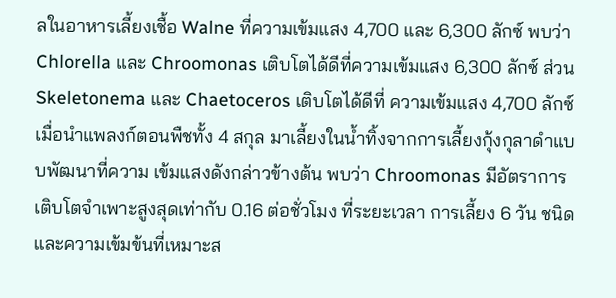ลในอาหารเลี้ยงเชื้อ Walne ที่ความเข้มแสง 4,700 และ 6,300 ลักซ์ พบว่า Chlorella และ Chroomonas เติบโตได้ดีที่ความเข้มแสง 6,300 ลักซ์ ส่วน Skeletonema และ Chaetoceros เติบโตได้ดีที่ ความเข้มแสง 4,700 ลักซ์ เมื่อนำแพลงก์ตอนพืชทั้ง 4 สกุล มาเลี้ยงในน้ำทิ้งจากการเลี้ยงกุ้งกุลาดำแบบพัฒนาที่ความ เข้มแสงดังกล่าวข้างต้น พบว่า Chroomonas มีอัตราการ เติบโตจำเพาะสูงสุดเท่ากับ 0.16 ต่อชั่วโมง ที่ระยะเวลา การเลี้ยง 6 วัน ชนิดและความเข้มข้นที่เหมาะส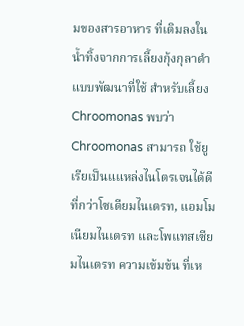มของสารอาหาร ที่เติมลงในน้ำทิ้งจากการเลี้ยงกุ้งกุลาดำแบบพัฒนาที่ใช้ สำหรับเลี้ยง Chroomonas พบว่า Chroomonas สามารถ ใช้ยูเรียเป็นแแหล่งไนโตรเจนได้ดีที่กว่าโซเดียมไนเตรท, แอมโมเนียมไนเตรท และโพแทสเซียมไนเตรท ความเข้มข้น ที่เห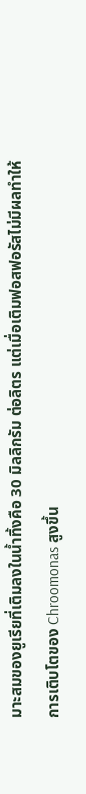มาะสมของยูเรียที่เติมลงในน้ำทิ้งคือ 30 มิลลิกรัม ต่อลิตร แต่เมื่อเติมฟอสฟอรัสไม่มีผลทำให้การเติบโตของ Chroomonas สูงขึ้น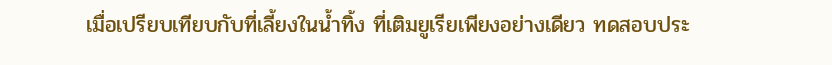เมื่อเปรียบเทียบกับที่เลี้ยงในน้ำทิ้ง ที่เติมยูเรียเพียงอย่างเดียว ทดสอบประ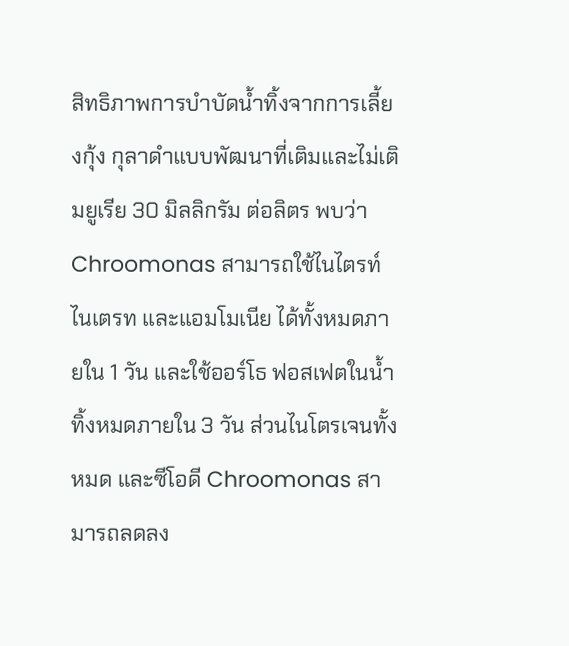สิทธิภาพการบำบัดน้ำทิ้งจากการเลี้ยงกุ้ง กุลาดำแบบพัฒนาที่เติมและไม่เติมยูเรีย 30 มิลลิกรัม ต่อลิตร พบว่า Chroomonas สามารถใช้ไนไตรท์ ไนเตรท และแอมโมเนีย ได้ทั้งหมดภายใน 1 วัน และใช้ออร์โธ ฟอสเฟตในน้ำทิ้งหมดภายใน 3 วัน ส่วนไนโตรเจนทั้งหมด และซีโอดี Chroomonas สามารถลดลง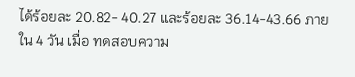ได้ร้อยละ 20.82- 40.27 และร้อยละ 36.14-43.66 ภายใน 4 วัน เมื่อ ทดสอบความ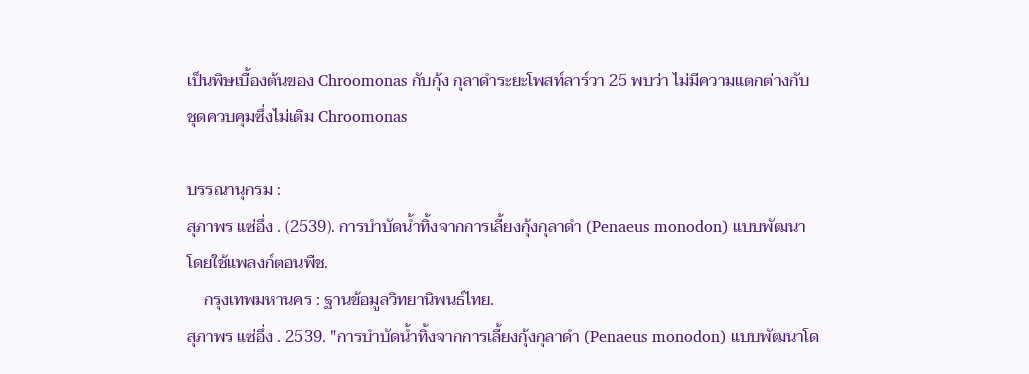เป็นพิษเบื้องต้นของ Chroomonas กับกุ้ง กุลาดำระยะโพสท์ลาร์วา 25 พบว่า ไม่มีความแตกต่างกับ ชุดควบคุมซึ่งไม่เติม Chroomonas

บรรณานุกรม :
สุภาพร แซ่อึ่ง . (2539). การบำบัดน้ำทิ้งจากการเลี้ยงกุ้งกุลาดำ (Penaeus monodon) แบบพัฒนาโดยใช้แพลงก์ตอนพืช.
    กรุงเทพมหานคร : ฐานข้อมูลวิทยานิพนธ์ไทย.
สุภาพร แซ่อึ่ง . 2539. "การบำบัดน้ำทิ้งจากการเลี้ยงกุ้งกุลาดำ (Penaeus monodon) แบบพัฒนาโด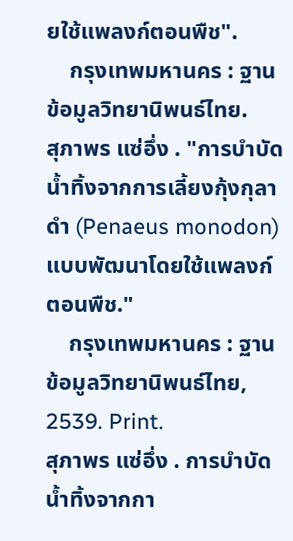ยใช้แพลงก์ตอนพืช".
    กรุงเทพมหานคร : ฐานข้อมูลวิทยานิพนธ์ไทย.
สุภาพร แซ่อึ่ง . "การบำบัดน้ำทิ้งจากการเลี้ยงกุ้งกุลาดำ (Penaeus monodon) แบบพัฒนาโดยใช้แพลงก์ตอนพืช."
    กรุงเทพมหานคร : ฐานข้อมูลวิทยานิพนธ์ไทย, 2539. Print.
สุภาพร แซ่อึ่ง . การบำบัดน้ำทิ้งจากกา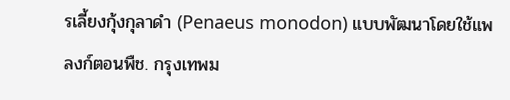รเลี้ยงกุ้งกุลาดำ (Penaeus monodon) แบบพัฒนาโดยใช้แพลงก์ตอนพืช. กรุงเทพม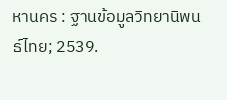หานคร : ฐานข้อมูลวิทยานิพนธ์ไทย; 2539.